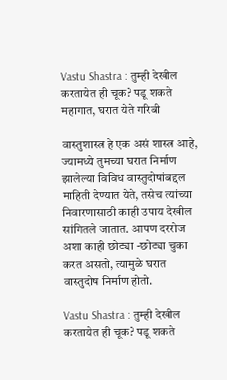Vastu Shastra : तुम्ही देखील करतायेत ही चूक? पडू शकते महागात, घरात येते गरिबी

वास्तुशास्त्र हे एक असं शास्त्र आहे, ज्यामध्ये तुमच्या घरात निर्माण झालेल्या विविध वास्तुदोषांबद्दल माहिती देण्यात येते, तसेच त्यांच्या निवारणासाठी काही उपाय देखील सांगितले जातात. आपण दररोज अशा काही छोट्या -छोट्या चुका करत असतो, त्यामुळे घरात वास्तुदोष निर्माण होतो.

Vastu Shastra : तुम्ही देखील करतायेत ही चूक? पडू शकते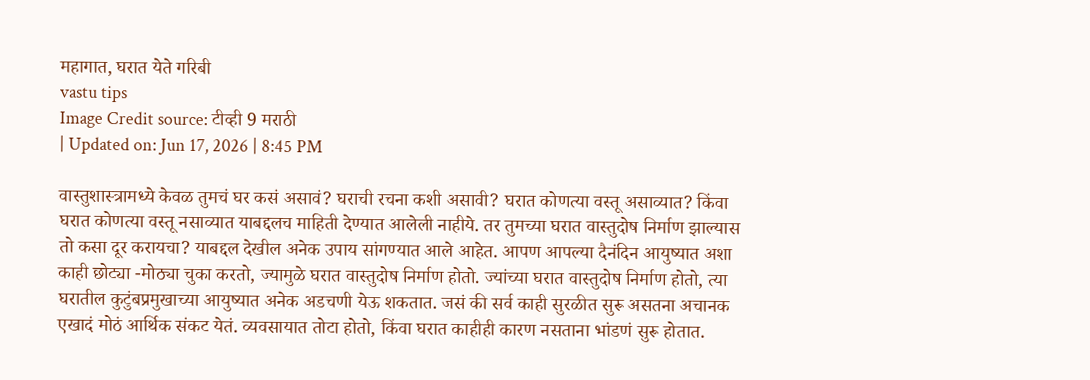महागात, घरात येते गरिबी
vastu tips
Image Credit source: टीव्ही 9 मराठी
| Updated on: Jun 17, 2026 | 8:45 PM

वास्तुशास्त्रामध्ये केवळ तुमचं घर कसं असावं? घराची रचना कशी असावी? घरात कोणत्या वस्तू असाव्यात? किंवा घरात कोणत्या वस्तू नसाव्यात याबद्दलच माहिती देण्यात आलेली नाहीये. तर तुमच्या घरात वास्तुदोष निर्माण झाल्यास तो कसा दूर करायचा? याबद्दल देखील अनेक उपाय सांगण्यात आले आहेत. आपण आपल्या दैनंदिन आयुष्यात अशा काही छोट्या -मोठ्या चुका करतो, ज्यामुळे घरात वास्तुदोष निर्माण होतो. ज्यांच्या घरात वास्तुदोष निर्माण होतो, त्या घरातील कुटुंबप्रमुखाच्या आयुष्यात अनेक अडचणी येऊ शकतात. जसं की सर्व काही सुरळीत सुरू असतना अचानक एखादं मोठं आर्थिक संकट येतं. व्यवसायात तोटा होतो, किंवा घरात काहीही कारण नसताना भांडणं सुरू होतात.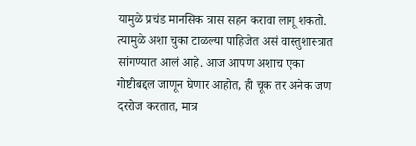यामुळे प्रचंड मानसिक त्रास सहन करावा लागू शकतो. त्यामुळे अशा चुका टाळल्या पाहिजेत असं वास्तुशास्त्रात सांगण्यात आलं आहे. आज आपण अशाच एका गोष्टीबद्दल जाणून घेणार आहोत, ही चूक तर अनेक जण दररोज करतात, मात्र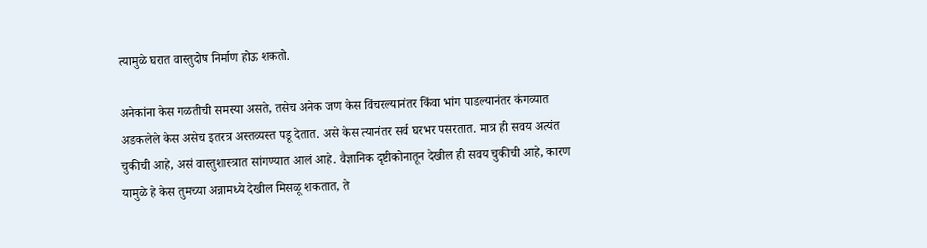त्यामुळे घरात वास्तुदोष निर्माण होऊ शकतो.

अनेकांना केस गळतीची समस्या असते, तसेच अनेक जण केस विंचरल्यानंतर किंवा भांग पाडल्यानंतर कंगव्यात अडकलेले केस असेच इतरत्र अस्तव्यस्त पडू देतात. असे केस त्यानंतर सर्व घरभर पसरतात. मात्र ही सवय अत्यंत चुकीची आहे, असं वास्तुशास्त्रात सांगण्यात आलं आहे. वैज्ञानिक दृष्टीकोनातून देखील ही सवय चुकीची आहे, कारण यामुळे हे केस तुमच्या अन्नामध्ये देखील मिसळू शकतात, ते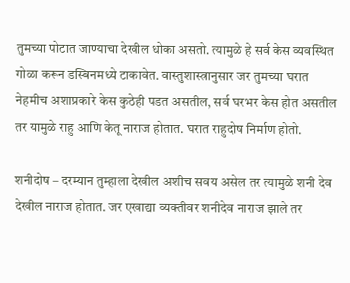तुमच्या पोटात जाण्याचा देखील धोका असतो. त्यामुळे हे सर्व केस व्यवस्थित गोळा करून डस्बिनमध्ये टाकावेत. वास्तुशास्त्रानुसार जर तुमच्या घरात नेहमीच अशाप्रकारे केस कुठेही पडत असतील, सर्व घरभर केस होत असतील तर यामुळे राहु आणि केतू नाराज होतात. घरात राहुदोष निर्माण होतो.

शनीदोष – दरम्यान तुम्हाला देखील अशीच सवय असेल तर त्यामुळे शनी देव देखील नाराज होतात. जर एखाद्या व्यक्तीवर शनीदेव नाराज झाले तर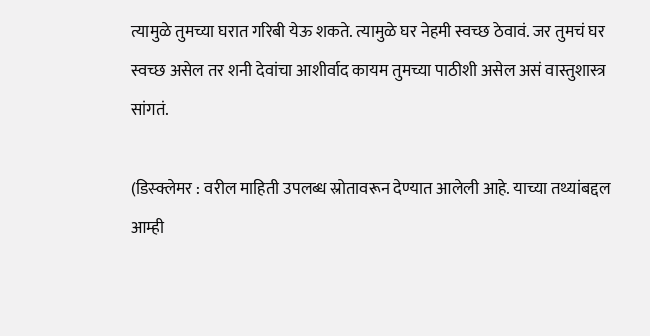त्यामुळे तुमच्या घरात गरिबी येऊ शकते. त्यामुळे घर नेहमी स्वच्छ ठेवावं. जर तुमचं घर स्वच्छ असेल तर शनी देवांचा आशीर्वाद कायम तुमच्या पाठीशी असेल असं वास्तुशास्त्र सांगतं.

(डिस्क्लेमर : वरील माहिती उपलब्ध स्रोतावरून देण्यात आलेली आहे. याच्या तथ्यांबद्दल आम्ही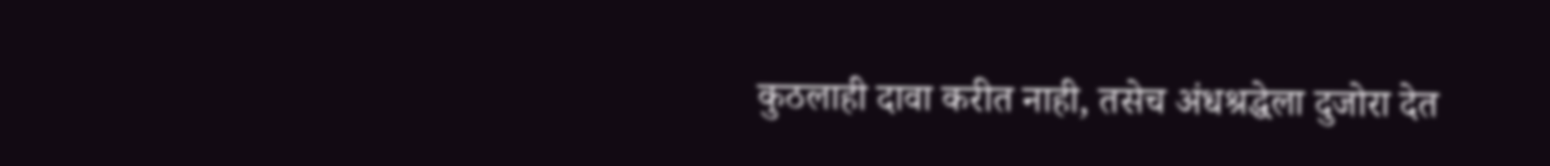कुठलाही दावा करीत नाही, तसेच अंधश्रद्धेला दुजोरा देत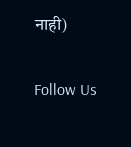नाही)

Follow Us